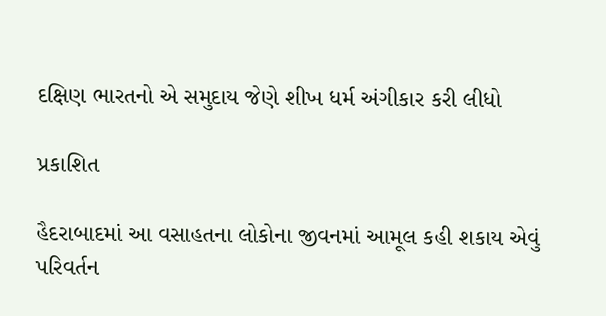દક્ષિણ ભારતનો એ સમુદાય જેણે શીખ ધર્મ અંગીકાર કરી લીધો

પ્રકાશિત

હૈદરાબાદમાં આ વસાહતના લોકોના જીવનમાં આમૂલ કહી શકાય એવું પરિવર્તન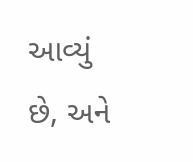આવ્યું છે, અને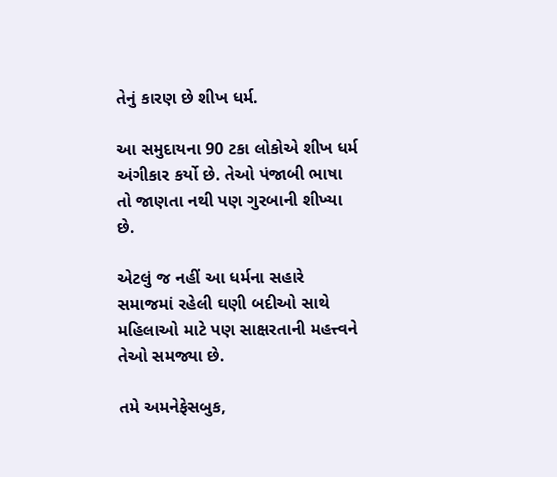તેનું કારણ છે શીખ ધર્મ.

આ સમુદાયના 90 ટકા લોકોએ શીખ ધર્મ અંગીકાર કર્યો છે. તેઓ પંજાબી ભાષા તો જાણતા નથી પણ ગુરબાની શીખ્યા છે.

એટલું જ નહીં આ ધર્મના સહારે સમાજમાં રહેલી ઘણી બદીઓ સાથે મહિલાઓ માટે પણ સાક્ષરતાની મહત્ત્વને તેઓ સમજ્યા છે.

તમે અમનેફેસબુક,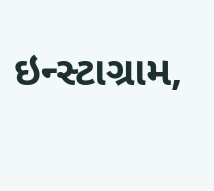ઇન્સ્ટાગ્રામ,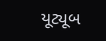યૂટ્યૂબ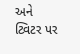અને ટ્વિટર પર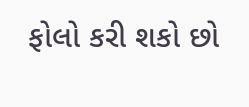ફોલો કરી શકો છો